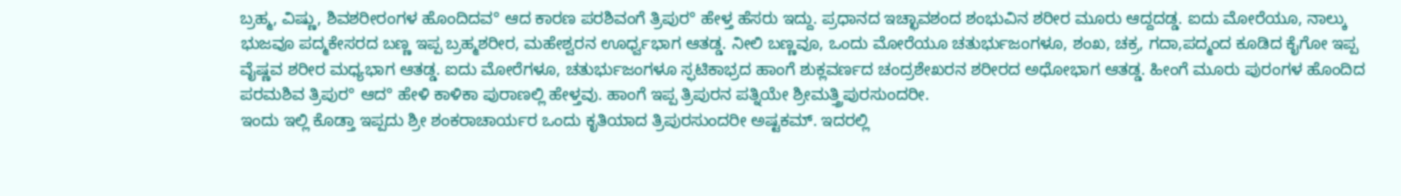ಬ್ರಹ್ಮ, ವಿಷ್ಣು, ಶಿವಶರೀರಂಗಳ ಹೊಂದಿದವ° ಆದ ಕಾರಣ ಪರಶಿವಂಗೆ ತ್ರಿಪುರ° ಹೇಳ್ತ ಹೆಸರು ಇದ್ದು. ಪ್ರಧಾನದ ಇಚ್ಛಾವಶಂದ ಶಂಭುವಿನ ಶರೀರ ಮೂರು ಆದ್ದದಡ್ಡ. ಐದು ಮೋರೆಯೂ, ನಾಲ್ಕು ಭುಜವೂ ಪದ್ಮಕೇಸರದ ಬಣ್ಣ ಇಪ್ಪ ಬ್ರಹ್ಮಶರೀರ, ಮಹೇಶ್ವರನ ಊರ್ಧ್ವಭಾಗ ಆತಡ್ಡ. ನೀಲಿ ಬಣ್ಣವೂ, ಒಂದು ಮೋರೆಯೂ ಚತುರ್ಭುಜಂಗಳೂ, ಶಂಖ, ಚಕ್ರ, ಗದಾ,ಪದ್ಮಂದ ಕೂಡಿದ ಕೈಗೋ ಇಪ್ಪ ವೈಷ್ಣವ ಶರೀರ ಮಧ್ಯಭಾಗ ಆತಡ್ಡ. ಐದು ಮೋರೆಗಳೂ, ಚತುರ್ಭುಜಂಗಳೂ ಸ್ಫಟಿಕಾಭ್ರದ ಹಾಂಗೆ ಶುಕ್ಲವರ್ಣದ ಚಂದ್ರಶೇಖರನ ಶರೀರದ ಅಧೋಭಾಗ ಆತಡ್ಡ. ಹೀಂಗೆ ಮೂರು ಪುರಂಗಳ ಹೊಂದಿದ ಪರಮಶಿವ ತ್ರಿಪುರ° ಆದ° ಹೇಳಿ ಕಾಳಿಕಾ ಪುರಾಣಲ್ಲಿ ಹೇಳ್ತವು. ಹಾಂಗೆ ಇಪ್ಪ ತ್ರಿಪುರನ ಪತ್ನಿಯೇ ಶ್ರೀಮತ್ತ್ರಿಪುರಸುಂದರೀ.
ಇಂದು ಇಲ್ಲಿ ಕೊಡ್ತಾ ಇಪ್ಪದು ಶ್ರೀ ಶಂಕರಾಚಾರ್ಯರ ಒಂದು ಕೃತಿಯಾದ ತ್ರಿಪುರಸುಂದರೀ ಅಷ್ಟಕಮ್. ಇದರಲ್ಲಿ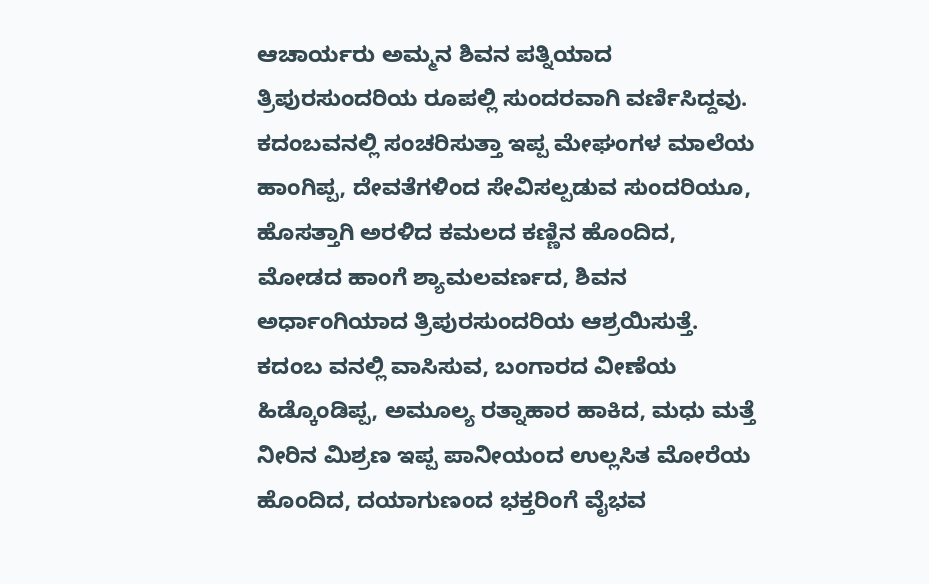ಆಚಾರ್ಯರು ಅಮ್ಮನ ಶಿವನ ಪತ್ನಿಯಾದ ತ್ರಿಪುರಸುಂದರಿಯ ರೂಪಲ್ಲಿ ಸುಂದರವಾಗಿ ವರ್ಣಿಸಿದ್ದವು.
ಕದಂಬವನಲ್ಲಿ ಸಂಚರಿಸುತ್ತಾ ಇಪ್ಪ ಮೇಘಂಗಳ ಮಾಲೆಯ ಹಾಂಗಿಪ್ಪ, ದೇವತೆಗಳಿಂದ ಸೇವಿಸಲ್ಪಡುವ ಸುಂದರಿಯೂ, ಹೊಸತ್ತಾಗಿ ಅರಳಿದ ಕಮಲದ ಕಣ್ಣಿನ ಹೊಂದಿದ, ಮೋಡದ ಹಾಂಗೆ ಶ್ಯಾಮಲವರ್ಣದ, ಶಿವನ ಅರ್ಧಾಂಗಿಯಾದ ತ್ರಿಪುರಸುಂದರಿಯ ಆಶ್ರಯಿಸುತ್ತೆ. ಕದಂಬ ವನಲ್ಲಿ ವಾಸಿಸುವ, ಬಂಗಾರದ ವೀಣೆಯ ಹಿಡ್ಕೊಂಡಿಪ್ಪ, ಅಮೂಲ್ಯ ರತ್ನಾಹಾರ ಹಾಕಿದ, ಮಧು ಮತ್ತೆ ನೀರಿನ ಮಿಶ್ರಣ ಇಪ್ಪ ಪಾನೀಯಂದ ಉಲ್ಲಸಿತ ಮೋರೆಯ ಹೊಂದಿದ, ದಯಾಗುಣಂದ ಭಕ್ತರಿಂಗೆ ವೈಭವ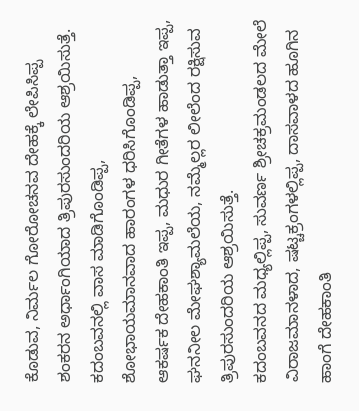ಕೊಡುವ, ನಿರ್ಮಲ ಗೋರೋಚನವ ದೇಹಕ್ಕೆ ಲೇಪಿಸಿಪ್ಪ ಶಂಕರನ ಅರ್ಧಾಂಗಿಯಾದ ತ್ರಿಪುರಸುಂದರಿಯ ಆಶ್ರಯಿಸುತ್ತೆ. ಕದಂಬವನಲ್ಲಿ ವಾಸ ಮಾಡಿಗೊಂಡಿಪ್ಪ, ಶೋಭಾಯಮಾನವಾದ ಹಾರಂಗಳ ಧರಿಸಿಗೊಂಡಿಪ್ಪ, ಆಕರ್ಷಕ ದೇಹಕಾಂತಿ ಇಪ್ಪ, ಮಧುರ ಗೀತೆಗಳ ಹಾಡುತ್ತಾ ಇಪ್ಪ, ಘನನೀಲ ಮೇಘಶ್ಯಾಮಲೆಯ, ನಮ್ಮೆಲ್ಲರ ಲೀಲೆಂದ ರಕ್ಷಿಸುವ ತ್ರಿಪುರಸುಂದರಿಯ ಆಶ್ರಯಿಸುತ್ತೆ.
ಕದಂಬವನದ ಮಧ್ಯಲ್ಲಿಪ್ಪ, ಸುವರ್ಣ ಶ್ರೀಚಕ್ರಮಂಡಲದ ಮೇಲೆ ವಿರಾಜಮಾನಳಾದ, ಷಟ್ಚಕ್ರಂಗಳಲ್ಲಿಪ್ಪ, ದಾಸವಾಳದ ಹೂಗಿನ ಹಾಂಗೆ ದೇಹಕಾಂತಿ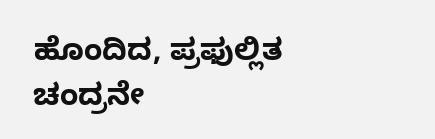ಹೊಂದಿದ, ಪ್ರಫುಲ್ಲಿತ ಚಂದ್ರನೇ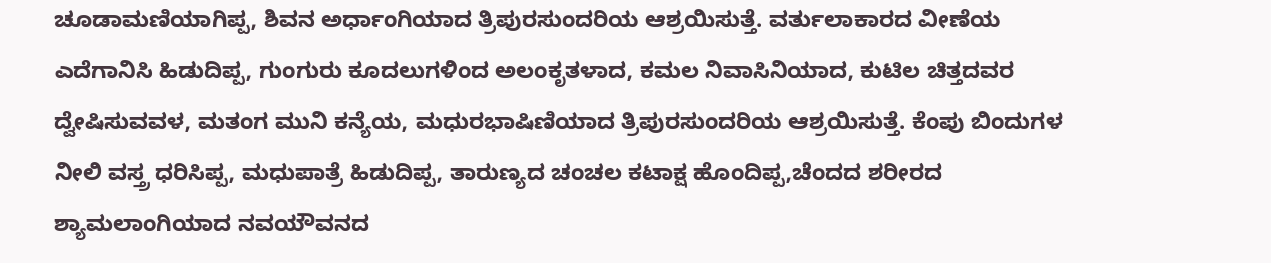ಚೂಡಾಮಣಿಯಾಗಿಪ್ಪ, ಶಿವನ ಅರ್ಧಾಂಗಿಯಾದ ತ್ರಿಪುರಸುಂದರಿಯ ಆಶ್ರಯಿಸುತ್ತೆ. ವರ್ತುಲಾಕಾರದ ವೀಣೆಯ ಎದೆಗಾನಿಸಿ ಹಿಡುದಿಪ್ಪ, ಗುಂಗುರು ಕೂದಲುಗಳಿಂದ ಅಲಂಕೃತಳಾದ, ಕಮಲ ನಿವಾಸಿನಿಯಾದ, ಕುಟಿಲ ಚಿತ್ತದವರ ದ್ವೇಷಿಸುವವಳ, ಮತಂಗ ಮುನಿ ಕನ್ಯೆಯ, ಮಧುರಭಾಷಿಣಿಯಾದ ತ್ರಿಪುರಸುಂದರಿಯ ಆಶ್ರಯಿಸುತ್ತೆ. ಕೆಂಪು ಬಿಂದುಗಳ ನೀಲಿ ವಸ್ತ್ರ ಧರಿಸಿಪ್ಪ, ಮಧುಪಾತ್ರೆ ಹಿಡುದಿಪ್ಪ, ತಾರುಣ್ಯದ ಚಂಚಲ ಕಟಾಕ್ಷ ಹೊಂದಿಪ್ಪ,ಚೆಂದದ ಶರೀರದ ಶ್ಯಾಮಲಾಂಗಿಯಾದ ನವಯೌವನದ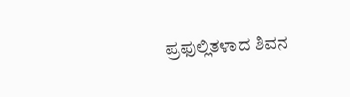ಪ್ರಫುಲ್ಲಿತಳಾದ ಶಿವನ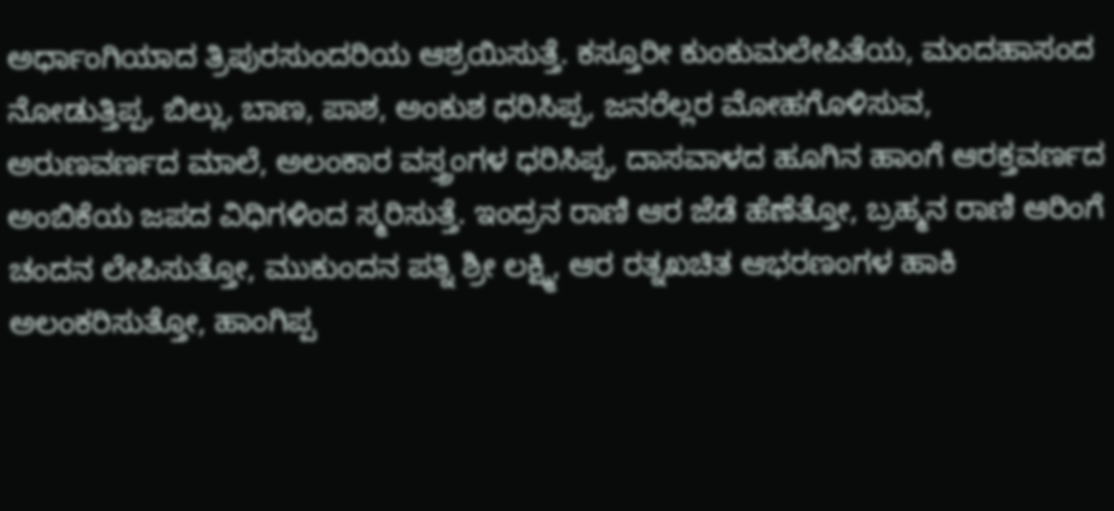ಅರ್ಧಾಂಗಿಯಾದ ತ್ರಿಪುರಸುಂದರಿಯ ಆಶ್ರಯಿಸುತ್ತೆ. ಕಸ್ತೂರೀ ಕುಂಕುಮಲೇಪಿತೆಯ, ಮಂದಹಾಸಂದ ನೋಡುತ್ತಿಪ್ಪ, ಬಿಲ್ಲು, ಬಾಣ, ಪಾಶ, ಅಂಕುಶ ಧರಿಸಿಪ್ಪ, ಜನರೆಲ್ಲರ ಮೋಹಗೊಳಿಸುವ, ಅರುಣವರ್ಣದ ಮಾಲೆ, ಅಲಂಕಾರ ವಸ್ತ್ರಂಗಳ ಧರಿಸಿಪ್ಪ, ದಾಸವಾಳದ ಹೂಗಿನ ಹಾಂಗೆ ಆರಕ್ತವರ್ಣದ ಅಂಬಿಕೆಯ ಜಪದ ವಿಧಿಗಳಿಂದ ಸ್ಮರಿಸುತ್ತೆ. ಇಂದ್ರನ ರಾಣಿ ಆರ ಜೆಡೆ ಹೆಣೆತ್ತೋ, ಬ್ರಹ್ಮನ ರಾಣಿ ಆರಿಂಗೆ ಚಂದನ ಲೇಪಿಸುತ್ತೋ, ಮುಕುಂದನ ಪತ್ನಿ ಶ್ರೀ ಲಕ್ಷ್ಮಿ, ಆರ ರತ್ನಖಚಿತ ಆಭರಣಂಗಳ ಹಾಕಿ ಅಲಂಕರಿಸುತ್ತೋ, ಹಾಂಗಿಪ್ಪ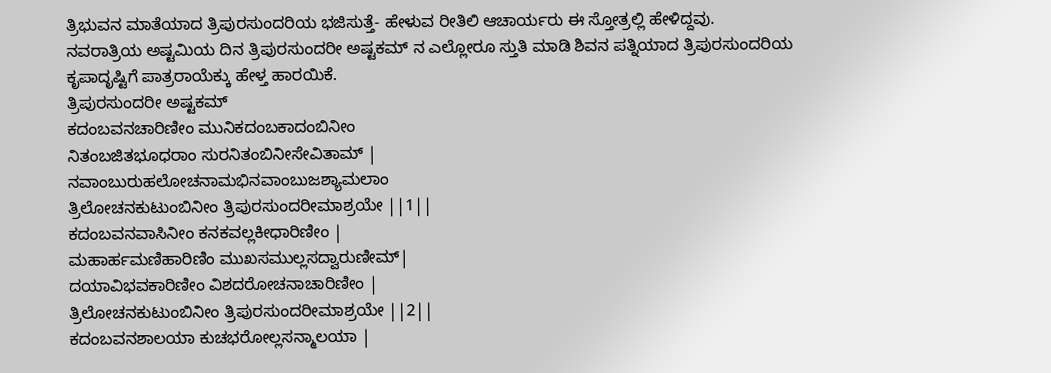ತ್ರಿಭುವನ ಮಾತೆಯಾದ ತ್ರಿಪುರಸುಂದರಿಯ ಭಜಿಸುತ್ತೆ- ಹೇಳುವ ರೀತಿಲಿ ಆಚಾರ್ಯರು ಈ ಸ್ತೋತ್ರಲ್ಲಿ ಹೇಳಿದ್ದವು.
ನವರಾತ್ರಿಯ ಅಷ್ಟಮಿಯ ದಿನ ತ್ರಿಪುರಸುಂದರೀ ಅಷ್ಟಕಮ್ ನ ಎಲ್ಲೋರೂ ಸ್ತುತಿ ಮಾಡಿ ಶಿವನ ಪತ್ನಿಯಾದ ತ್ರಿಪುರಸುಂದರಿಯ ಕೃಪಾದೃಷ್ಟಿಗೆ ಪಾತ್ರರಾಯೆಕ್ಕು ಹೇಳ್ತ ಹಾರಯಿಕೆ.
ತ್ರಿಪುರಸುಂದರೀ ಅಷ್ಟಕಮ್
ಕದಂಬವನಚಾರಿಣೀಂ ಮುನಿಕದಂಬಕಾದಂಬಿನೀಂ
ನಿತಂಬಜಿತಭೂಧರಾಂ ಸುರನಿತಂಬಿನೀಸೇವಿತಾಮ್ |
ನವಾಂಬುರುಹಲೋಚನಾಮಭಿನವಾಂಬುಜಶ್ಯಾಮಲಾಂ
ತ್ರಿಲೋಚನಕುಟುಂಬಿನೀಂ ತ್ರಿಪುರಸುಂದರೀಮಾಶ್ರಯೇ ||1||
ಕದಂಬವನವಾಸಿನೀಂ ಕನಕವಲ್ಲಕೀಧಾರಿಣೀಂ |
ಮಹಾರ್ಹಮಣಿಹಾರಿಣಿಂ ಮುಖಸಮುಲ್ಲಸದ್ವಾರುಣೀಮ್|
ದಯಾವಿಭವಕಾರಿಣೀಂ ವಿಶದರೋಚನಾಚಾರಿಣೀಂ |
ತ್ರಿಲೋಚನಕುಟುಂಬಿನೀಂ ತ್ರಿಪುರಸುಂದರೀಮಾಶ್ರಯೇ ||2||
ಕದಂಬವನಶಾಲಯಾ ಕುಚಭರೋಲ್ಲಸನ್ಮಾಲಯಾ |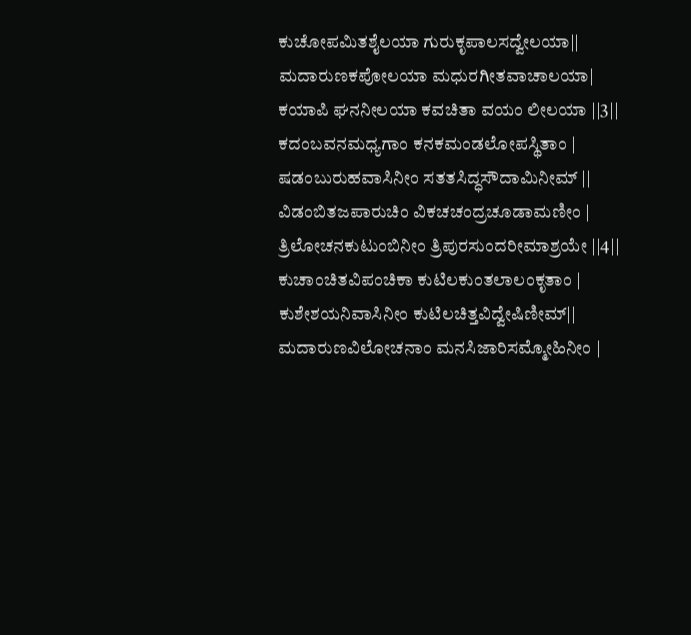ಕುಚೋಪಮಿತಶೈಲಯಾ ಗುರುಕೃಪಾಲಸದ್ವೇಲಯಾ||
ಮದಾರುಣಕಪೋಲಯಾ ಮಧುರಗೀತವಾಚಾಲಯಾ|
ಕಯಾಪಿ ಘನನೀಲಯಾ ಕವಚಿತಾ ವಯಂ ಲೀಲಯಾ ||3||
ಕದಂಬವನಮಧ್ಯಗಾಂ ಕನಕಮಂಡಲೋಪಸ್ಥಿತಾಂ |
ಷಡಂಬುರುಹವಾಸಿನೀಂ ಸತತಸಿದ್ಧಸೌದಾಮಿನೀಮ್ ||
ವಿಡಂಬಿತಜಪಾರುಚಿಂ ವಿಕಚಚಂದ್ರಚೂಡಾಮಣೀಂ |
ತ್ರಿಲೋಚನಕುಟುಂಬಿನೀಂ ತ್ರಿಪುರಸುಂದರೀಮಾಶ್ರಯೇ ||4||
ಕುಚಾಂಚಿತವಿಪಂಚಿಕಾ ಕುಟಿಲಕುಂತಲಾಲಂಕೃತಾಂ |
ಕುಶೇಶಯನಿವಾಸಿನೀಂ ಕುಟಿಲಚಿತ್ತವಿದ್ವೇಷಿಣೀಮ್||
ಮದಾರುಣವಿಲೋಚನಾಂ ಮನಸಿಜಾರಿಸಮ್ಮೋಹಿನೀಂ |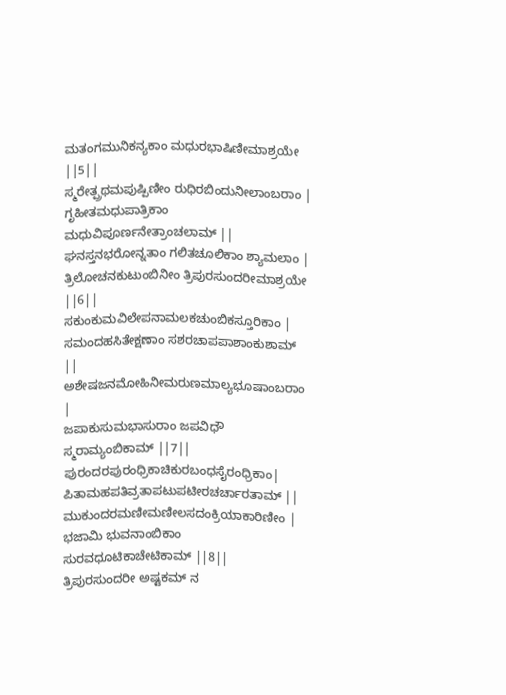ಮತಂಗಮುನಿಕನ್ಯಕಾಂ ಮಧುರಭಾಷಿಣೀಮಾಶ್ರಯೇ ||5||
ಸ್ಮರೇತ್ಪ್ರಥಮಪುಷ್ಪಿಣೀಂ ರುಧಿರಬಿಂದುನೀಲಾಂಬರಾಂ |
ಗೃಹೀತಮಧುಪಾತ್ರಿಕಾಂ ಮಧುವಿಪೂರ್ಣನೇತ್ರಾಂಚಲಾಮ್ ||
ಘನಸ್ತನಭರೋನ್ನತಾಂ ಗಲಿತಚೂಲಿಕಾಂ ಶ್ಯಾಮಲಾಂ |
ತ್ರಿಲೋಚನಕುಟುಂಬಿನೀಂ ತ್ರಿಪುರಸುಂದರೀಮಾಶ್ರಯೇ ||6||
ಸಕುಂಕುಮವಿಲೇಪನಾಮಲಕಚುಂಬಿಕಸ್ತೂರಿಕಾಂ |
ಸಮಂದಹಸಿತೇಕ್ಷಣಾಂ ಸಶರಚಾಪಪಾಶಾಂಕುಶಾಮ್ ||
ಅಶೇಷಜನಮೋಹಿನೀಮರುಣಮಾಲ್ಯಭೂಷಾಂಬರಾಂ |
ಜಪಾಕುಸುಮಭಾಸುರಾಂ ಜಪವಿಧೌ ಸ್ಮರಾಮ್ಯಂಬಿಕಾಮ್ ||7||
ಪುರಂದರಪುರಂಧ್ರಿಕಾಚಿಕುರಬಂಧಸೈರಂಧ್ರಿಕಾಂ|
ಪಿತಾಮಹಪತಿವ್ರತಾಪಟುಪಟೀರಚರ್ಚಾರತಾಮ್ ||
ಮುಕುಂದರಮಣೀಮಣೀಲಸದಂಕ್ರಿಯಾಕಾರಿಣೀಂ |
ಭಜಾಮಿ ಭುವನಾಂಬಿಕಾಂ ಸುರವಧೂಟಿಕಾಚೇಟಿಕಾಮ್ ||8||
ತ್ರಿಪುರಸುಂದರೀ ಅಷ್ಟಕಮ್ ನ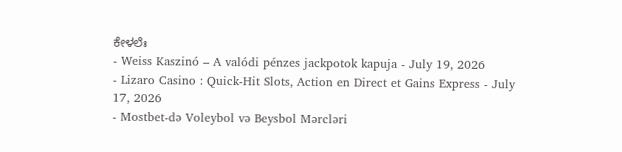ಕೇಳಲೆಃ
- Weiss Kaszinó – A valódi pénzes jackpotok kapuja - July 19, 2026
- Lizaro Casino : Quick‑Hit Slots, Action en Direct et Gains Express - July 17, 2026
- Mostbet-də Voleybol və Beysbol Mərcləri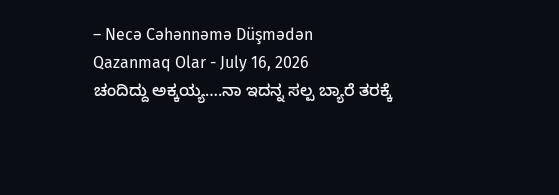– Necə Cəhənnəmə Düşmədən Qazanmaq Olar - July 16, 2026
ಚಂದಿದ್ದು ಅಕ್ಕಯ್ಯ….ನಾ ಇದನ್ನ ಸಲ್ಪ ಬ್ಯಾರೆ ತರಕ್ಕೆ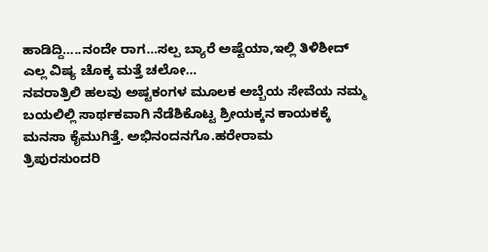ಹಾಡಿದ್ದಿ…..ನಂದೇ ರಾಗ…ಸಲ್ಪ ಬ್ಯಾರೆ ಅಷ್ಟೆಯಾ,ಇಲ್ಲಿ ತಿಳಿಶೀದ್ ಎಲ್ಲ ವಿಷ್ಯ ಚೊಕ್ಕ ಮತ್ತೆ ಚಲೋ…
ನವರಾತ್ರಿಲಿ ಹಲವು ಅಷ್ಟಕಂಗಳ ಮೂಲಕ ಅಬ್ಬೆಯ ಸೇವೆಯ ನಮ್ಮ ಬಯಲಿಲ್ಲಿ ಸಾರ್ಥಕವಾಗಿ ನೆಡೆಶಿಕೊಟ್ಟ ಶ್ರೀಯಕ್ಕನ ಕಾಯಕಕ್ಕೆ ಮನಸಾ ಕೈಮುಗಿತ್ತೆ. ಅಭಿನಂದನಗೊ.ಹರೇರಾಮ
ತ್ರಿಪುರಸುಂದರಿ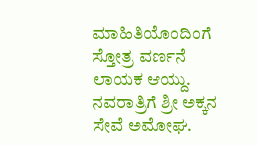ಮಾಹಿತಿಯೊಂದಿಂಗೆ ಸ್ತೋತ್ರ ವರ್ಣನೆ ಲಾಯಕ ಆಯ್ದು. ನವರಾತ್ರಿಗೆ ಶ್ರೀ ಅಕ್ಕನ ಸೇವೆ ಅಮೋಘ.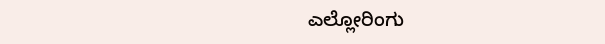ಎಲ್ಲೋರಿಂಗು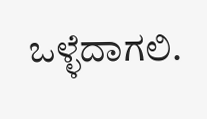ಒಳ್ಳೆದಾಗಲಿ.